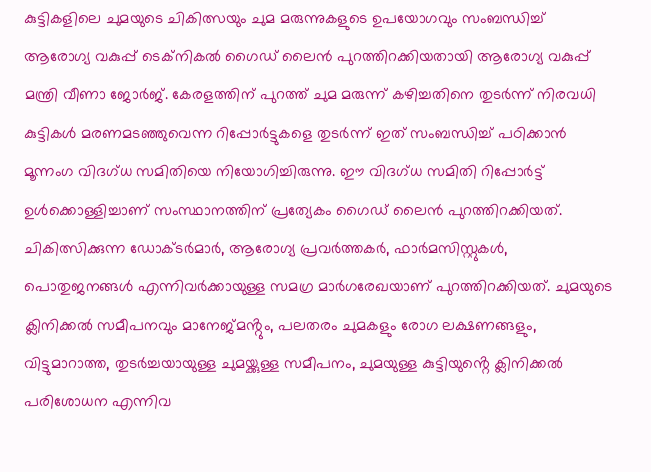കുട്ടികളിലെ ചുമയുടെ ചികിത്സയും ചുമ മരുന്നുകളുടെ ഉപയോഗവും സംബന്ധിച്ച് ആരോഗ്യ വകുപ്പ് ടെക്നികൽ ഗൈഡ് ലൈൻ പുറത്തിറക്കിയതായി ആരോഗ്യ വകുപ്പ് മന്ത്രി വീണാ ജോർജ്. കേരളത്തിന് പുറത്ത് ചുമ മരുന്ന് കഴിച്ചതിനെ തുടർന്ന് നിരവധി കുട്ടികൾ മരണമടഞ്ഞുവെന്ന റിപ്പോർട്ടുകളെ തുടർന്ന് ഇത് സംബന്ധിച്ച് പഠിക്കാൻ മൂന്നംഗ വിദഗ്ധ സമിതിയെ നിയോഗിച്ചിരുന്നു. ഈ വിദഗ്ധ സമിതി റിപ്പോർട്ട് ഉൾക്കൊള്ളിച്ചാണ് സംസ്ഥാനത്തിന് പ്രത്യേകം ഗൈഡ് ലൈൻ പുറത്തിറക്കിയത്.
ചികിത്സിക്കുന്ന ഡോക്ടർമാർ, ആരോഗ്യ പ്രവർത്തകർ, ഫാർമസിസ്റ്റുകൾ, പൊതുജനങ്ങൾ എന്നിവർക്കായുള്ള സമഗ്ര മാർഗരേഖയാണ് പുറത്തിറക്കിയത്. ചുമയുടെ ക്ലിനിക്കൽ സമീപനവും മാനേജ്മൻ്റും, പലതരം ചുമകളും രോഗ ലക്ഷണങ്ങളും, വിട്ടുമാറാത്ത, തുടർച്ചയായുള്ള ചുമയ്ക്കുള്ള സമീപനം, ചുമയുള്ള കുട്ടിയുൻ്റെ ക്ലിനിക്കൽ പരിശോധന എന്നിവ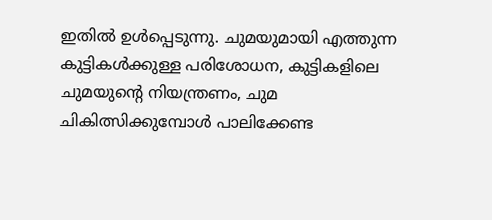ഇതിൽ ഉൾപ്പെടുന്നു. ചുമയുമായി എത്തുന്ന കുട്ടികൾക്കുള്ള പരിശോധന, കുട്ടികളിലെ ചുമയുൻ്റെ നിയന്ത്രണം, ചുമ ചികിത്സിക്കുമ്പോൾ പാലിക്കേണ്ട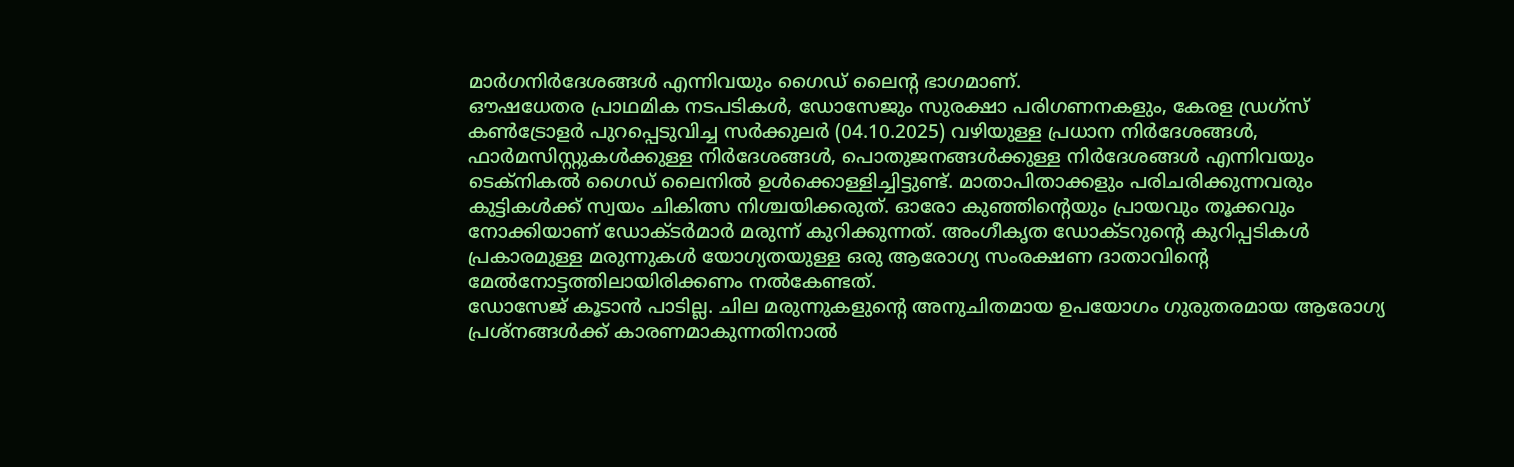മാർഗനിർദേശങ്ങൾ എന്നിവയും ഗൈഡ് ലൈൻ്റ ഭാഗമാണ്.
ഔഷധേതര പ്രാഥമിക നടപടികൾ, ഡോസേജും സുരക്ഷാ പരിഗണനകളും, കേരള ഡ്രഗ്സ് കൺട്രോളർ പുറപ്പെടുവിച്ച സർക്കുലർ (04.10.2025) വഴിയുള്ള പ്രധാന നിർദേശങ്ങൾ, ഫാർമസിസ്റ്റുകൾക്കുള്ള നിർദേശങ്ങൾ, പൊതുജനങ്ങൾക്കുള്ള നിർദേശങ്ങൾ എന്നിവയും ടെക്നികൽ ഗൈഡ് ലൈനിൽ ഉൾക്കൊള്ളിച്ചിട്ടുണ്ട്. മാതാപിതാക്കളും പരിചരിക്കുന്നവരും കുട്ടികൾക്ക് സ്വയം ചികിത്സ നിശ്ചയിക്കരുത്. ഓരോ കുഞ്ഞിൻ്റെയും പ്രായവും തൂക്കവും നോക്കിയാണ് ഡോക്ടർമാർ മരുന്ന് കുറിക്കുന്നത്. അംഗീകൃത ഡോക്ടറുൻ്റെ കുറിപ്പടികൾ പ്രകാരമുള്ള മരുന്നുകൾ യോഗ്യതയുള്ള ഒരു ആരോഗ്യ സംരക്ഷണ ദാതാവിൻ്റെ മേൽനോട്ടത്തിലായിരിക്കണം നൽകേണ്ടത്.
ഡോസേജ് കൂടാൻ പാടില്ല. ചില മരുന്നുകളുൻ്റെ അനുചിതമായ ഉപയോഗം ഗുരുതരമായ ആരോഗ്യ പ്രശ്നങ്ങൾക്ക് കാരണമാകുന്നതിനാൽ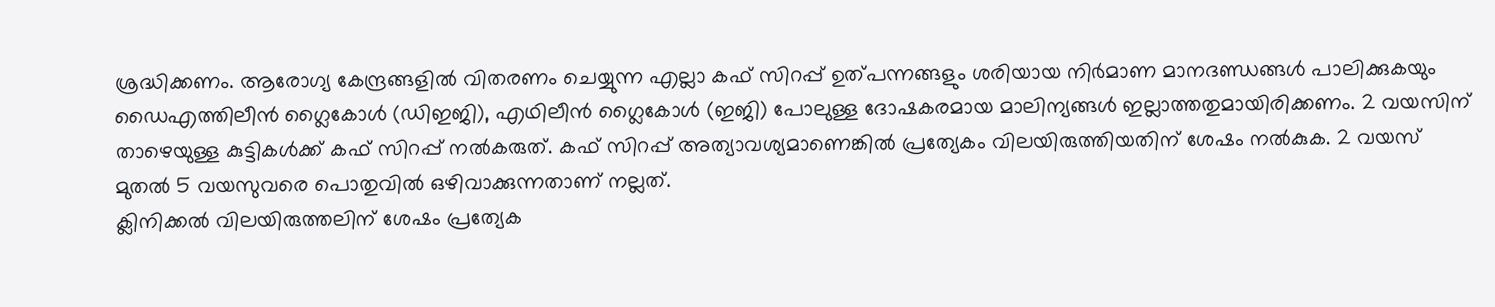ശ്രദ്ധിക്കണം. ആരോഗ്യ കേന്ദ്രങ്ങളിൽ വിതരണം ചെയ്യുന്ന എല്ലാ കഫ് സിറപ്പ് ഉത്പന്നങ്ങളും ശരിയായ നിർമാണ മാനദണ്ഡങ്ങൾ പാലിക്കുകയും ഡൈഎത്തിലീൻ ഗ്ലൈകോൾ (ഡിഇജി), എഥിലീൻ ഗ്ലൈകോൾ (ഇജി) പോലുള്ള ദോഷകരമായ മാലിന്യങ്ങൾ ഇല്ലാത്തതുമായിരിക്കണം. 2 വയസിന് താഴെയുള്ള കുട്ടികൾക്ക് കഫ് സിറപ്പ് നൽകരുത്. കഫ് സിറപ്പ് അത്യാവശ്യമാണെങ്കിൽ പ്രത്യേകം വിലയിരുത്തിയതിന് ശേഷം നൽകുക. 2 വയസ് മുതൽ 5 വയസുവരെ പൊതുവിൽ ഒഴിവാക്കുന്നതാണ് നല്ലത്.
ക്ലിനിക്കൽ വിലയിരുത്തലിന് ശേഷം പ്രത്യേക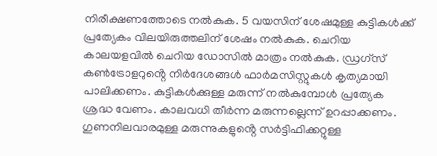നിരീക്ഷണത്തോടെ നൽകുക. 5 വയസിന് ശേഷമുള്ള കുട്ടികൾക്ക് പ്രത്യേകം വിലയിരുത്തലിന് ശേഷം നൽകുക. ചെറിയ കാലയളവിൽ ചെറിയ ഡോസിൽ മാത്രം നൽകുക. ഡ്രഗ്സ് കൺട്രോളറുൻ്റെ നിർദേശങ്ങൾ ഫാർമസിസ്റ്റുകൾ കൃത്യമായി പാലിക്കണം. കുട്ടികൾക്കുള്ള മരുന്ന് നൽകുമ്പോൾ പ്രത്യേക ശ്രദ്ധ വേണം. കാലവധി തീർന്ന മരുന്നല്ലെന്ന് ഉറപ്പാക്കണം. ഗുണനിലവാരമുള്ള മരുന്നുകളുൻ്റെ സർട്ടിഫിക്കറ്റുള്ള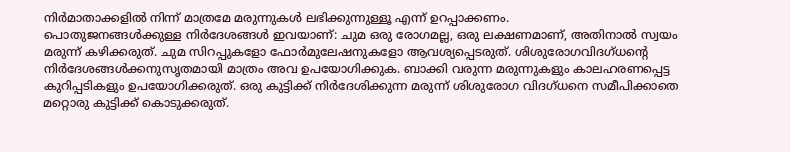നിർമാതാക്കളിൽ നിന്ന് മാത്രമേ മരുന്നുകൾ ലഭിക്കുന്നുള്ളൂ എന്ന് ഉറപ്പാക്കണം.
പൊതുജനങ്ങൾക്കുള്ള നിർദേശങ്ങൾ ഇവയാണ്: ചുമ ഒരു രോഗമല്ല, ഒരു ലക്ഷണമാണ്, അതിനാൽ സ്വയം മരുന്ന് കഴിക്കരുത്. ചുമ സിറപ്പുകളോ ഫോർമുലേഷനുകളോ ആവശ്യപ്പെടരുത്. ശിശുരോഗവിദഗ്ധൻ്റെ നിർദേശങ്ങൾക്കനുസൃതമായി മാത്രം അവ ഉപയോഗിക്കുക. ബാക്കി വരുന്ന മരുന്നുകളും കാലഹരണപ്പെട്ട കുറിപ്പടികളും ഉപയോഗിക്കരുത്. ഒരു കുട്ടിക്ക് നിർദേശിക്കുന്ന മരുന്ന് ശിശുരോഗ വിദഗ്ധനെ സമീപിക്കാതെ മറ്റൊരു കുട്ടിക്ക് കൊടുക്കരുത്.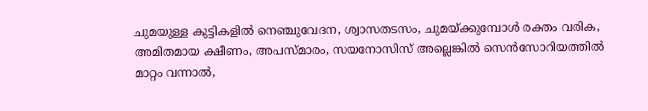ചുമയുള്ള കുട്ടികളിൽ നെഞ്ചുവേദന, ശ്വാസതടസം, ചുമയ്ക്കുമ്പോൾ രക്തം വരിക, അമിതമായ ക്ഷീണം, അപസ്മാരം, സയനോസിസ് അല്ലെങ്കിൽ സെൻസോറിയത്തിൽ മാറ്റം വന്നാൽ,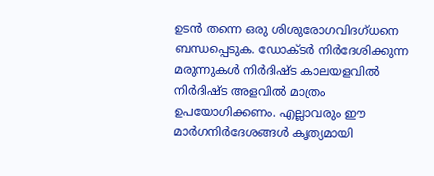ഉടൻ തന്നെ ഒരു ശിശുരോഗവിദഗ്ധനെ ബന്ധപ്പെടുക. ഡോക്ടർ നിർദേശിക്കുന്ന മരുന്നുകൾ നിർദിഷ്ട കാലയളവിൽ നിർദിഷ്ട അളവിൽ മാത്രം ഉപയോഗിക്കണം. എല്ലാവരും ഈ മാർഗനിർദേശങ്ങൾ കൃത്യമായി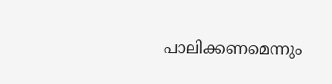പാലിക്കണമെന്നും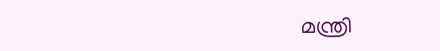മന്ത്രി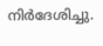നിർദേശിച്ചു.